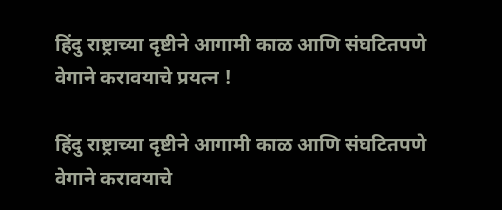हिंदु राष्ट्राच्या दृष्टीने आगामी काळ आणि संघटितपणे वेगाने करावयाचे प्रयत्न !

हिंदु राष्ट्राच्या दृष्टीने आगामी काळ आणि संघटितपणे वेगाने करावयाचे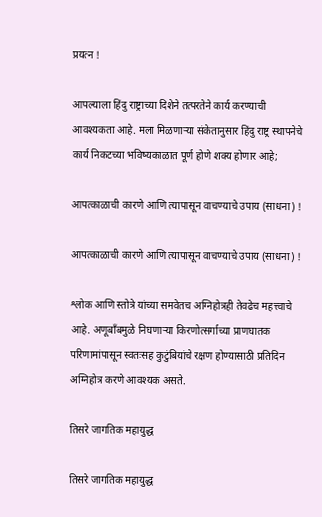प्रयत्न !

आपल्याला हिंदु राष्ट्राच्या दिशेने तत्परतेने कार्य करण्याची आवश्यकता आहे. मला मिळणार्‍या संकेतानुसार हिंदु राष्ट्र स्थापनेचे कार्य निकटच्या भविष्यकाळात पूर्ण होणे शक्य होणार आहे;

आपत्काळाची कारणे आणि त्यापासून वाचण्याचे उपाय (साधना) !

आपत्काळाची कारणे आणि त्यापासून वाचण्याचे उपाय (साधना) !

श्लोक आणि स्तोत्रे यांच्या समवेतच अग्निहोत्रही तेवढेच महत्त्वाचे आहे. अणूबाँबमुळे निघणार्‍या किरणोत्सर्गाच्या प्राणघातक परिणामांपासून स्वतःसह कुटुंबियांचे रक्षण होण्यासाठी प्रतिदिन अग्निहोत्र करणे आवश्यक असते.

तिसरे जागतिक महायुद्ध

तिसरे जागतिक महायुद्ध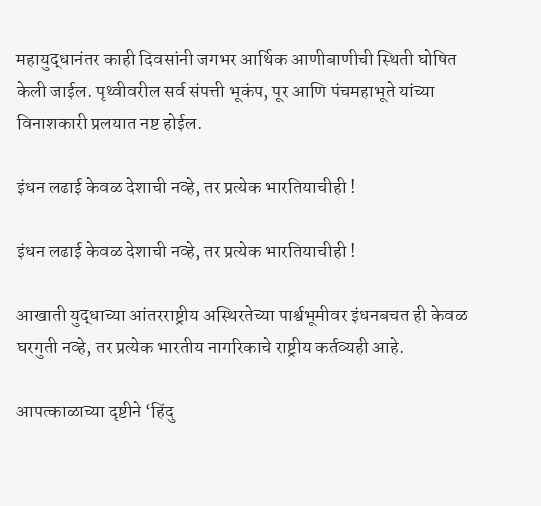महायुद्धानंतर काही दिवसांनी जगभर आर्थिक आणीबाणीची स्थिती घोषित केली जाईल. पृथ्वीवरील सर्व संपत्ती भूकंप, पूर आणि पंचमहाभूते यांच्या विनाशकारी प्रलयात नष्ट होईल.

इंधन लढाई केवळ देशाची नव्हे, तर प्रत्येक भारतियाचीही !

इंधन लढाई केवळ देशाची नव्हे, तर प्रत्येक भारतियाचीही !

आखाती युद्धाच्या आंतरराष्ट्रीय अस्थिरतेच्या पार्श्वभूमीवर इंधनबचत ही केवळ घरगुती नव्हे, तर प्रत्येक भारतीय नागरिकाचे राष्ट्रीय कर्तव्यही आहे.

आपत्काळाच्या दृष्टीने ‘हिंदु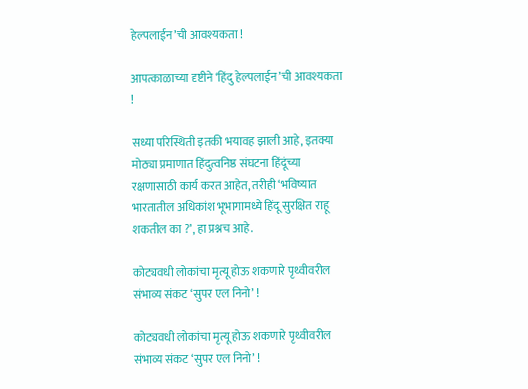हेल्पलाईन’ची आवश्यकता !

आपत्काळाच्या दृष्टीने ‘हिंदु हेल्पलाईन’ची आवश्यकता !

सध्या परिस्थिती इतकी भयावह झाली आहे, इतक्या मोठ्या प्रमाणात हिंदुत्वनिष्ठ संघटना हिंदूंच्या रक्षणासाठी कार्य करत आहेत, तरीही ‘भविष्यात भारतातील अधिकांश भूभागामध्ये हिंदू सुरक्षित राहू शकतील का ?’, हा प्रश्नच आहे.

कोट्यवधी लोकांचा मृत्यू होऊ शकणारे पृथ्वीवरील संभाव्य संकट ‘सुपर एल निनो’ !

कोट्यवधी लोकांचा मृत्यू होऊ शकणारे पृथ्वीवरील संभाव्य संकट ‘सुपर एल निनो’ !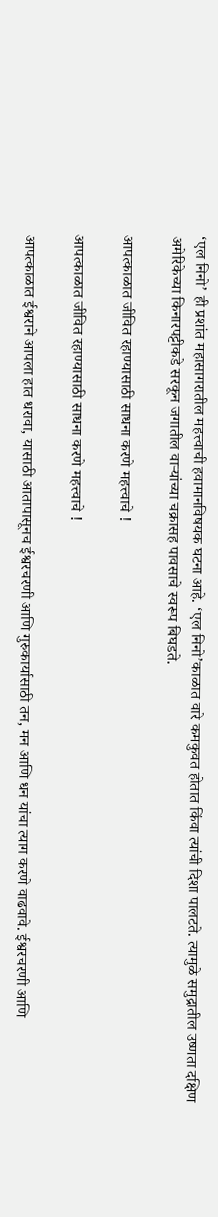‘एल निनो’ ही प्रशांत महासागरातील महत्त्वाची हवामानविषयक घटना आहे. ‘एल निनो’काळात वारे कमकुवत होतात किंवा त्यांची दिशा पालटते. त्यामुळे समुद्रातील उष्णता दक्षिण अमेरिकेच्या किनारपट्टीकडे सरकून जगातील वार्‍यांच्या चक्रासह पावसाचे स्वरूप बिघडते.

आपत्काळात जीवित रहाण्यासाठी साधना करणे महत्त्वाचे !

आपत्काळात जीवित रहाण्यासाठी साधना करणे महत्त्वाचे !

आपत्काळात ईश्वराने आपला हात धरावा, यासाठी आतापासूनच ईश्वरचरणी आणि गुरुकार्यासाठी तन, मन आणि धन यांचा त्याग करणे वाढवावे. ईश्वरचरणी आणि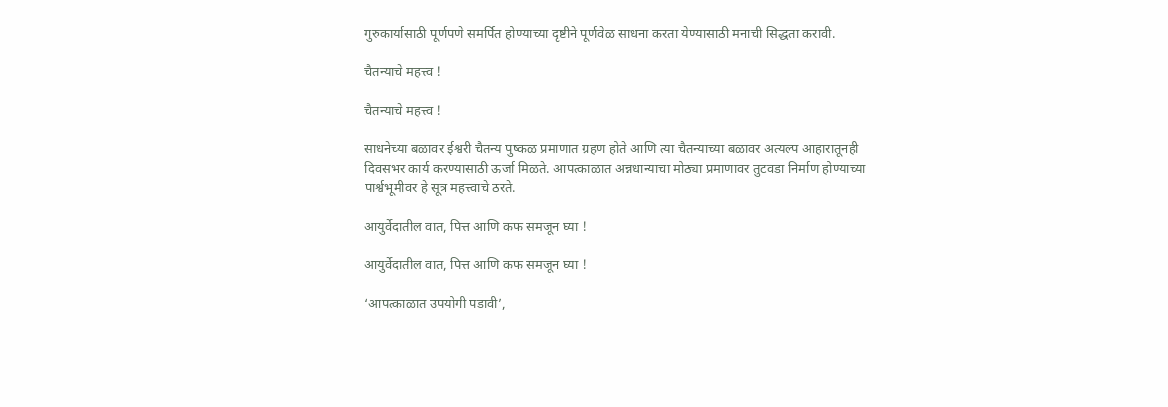गुरुकार्यासाठी पूर्णपणे समर्पित होण्याच्या दृष्टीने पूर्णवेळ साधना करता येण्यासाठी मनाची सिद्धता करावी.

चैतन्याचे महत्त्व !

चैतन्याचे महत्त्व !

साधनेच्या बळावर ईश्वरी चैतन्य पुष्कळ प्रमाणात ग्रहण होते आणि त्या चैतन्याच्या बळावर अत्यल्प आहारातूनही दिवसभर कार्य करण्यासाठी ऊर्जा मिळते. आपत्काळात अन्नधान्याचा मोठ्या प्रमाणावर तुटवडा निर्माण होण्याच्या पार्श्वभूमीवर हे सूत्र महत्त्वाचे ठरते.

आयुर्वेदातील वात, पित्त आणि कफ समजून घ्या !

आयुर्वेदातील वात, पित्त आणि कफ समजून घ्या !

‘आपत्काळात उपयोगी पडावी’,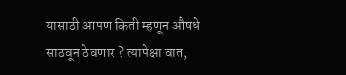यासाठी आपण किती म्हणून औषधे साठवून ठेवणार ? त्यापेक्षा वात,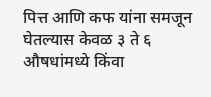पित्त आणि कफ यांना समजून घेतल्यास केवळ ३ ते ६ औषधांमध्ये किंवा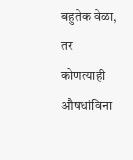बहुतेक वेळा, तर कोणत्याही औषधांविना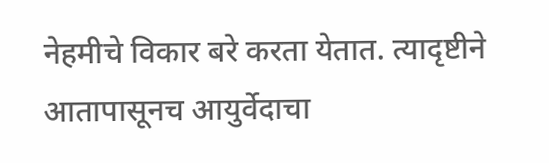नेहमीचे विकार बरे करता येतात. त्यादृष्टीने आतापासूनच आयुर्वेदाचा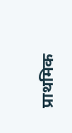प्राथमिक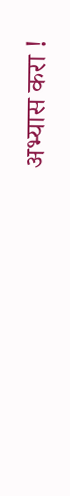अभ्यास करा !